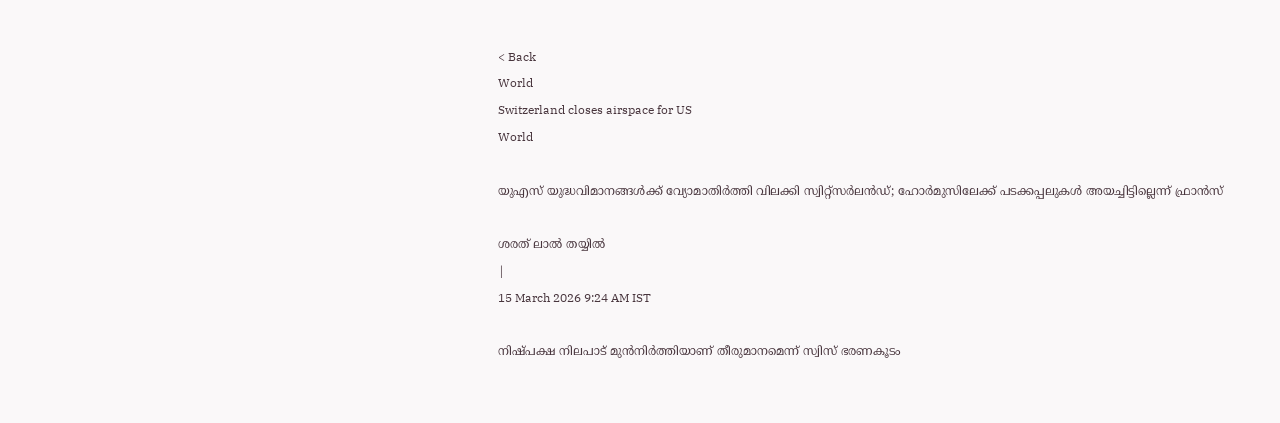< Back
World
Switzerland closes airspace for US
World

യുഎസ് യുദ്ധവിമാനങ്ങള്‍ക്ക് വ്യോമാതിര്‍ത്തി വിലക്കി സ്വിറ്റ്‌സര്‍ലന്‍ഡ്; ഹോര്‍മുസിലേക്ക് പടക്കപ്പലുകള്‍ അയച്ചിട്ടില്ലെന്ന് ഫ്രാന്‍സ്

ശരത് ലാൽ തയ്യിൽ
|
15 March 2026 9:24 AM IST

നിഷ്പക്ഷ നിലപാട് മുന്‍നിര്‍ത്തിയാണ് തീരുമാനമെന്ന് സ്വിസ് ഭരണകൂടം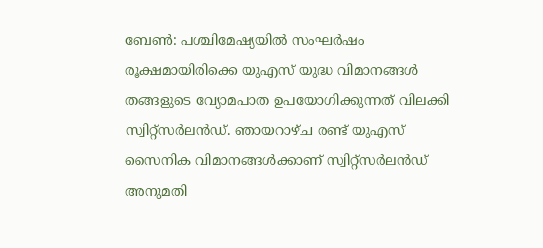ബേണ്‍: പശ്ചിമേഷ്യയില്‍ സംഘര്‍ഷം രൂക്ഷമായിരിക്കെ യുഎസ് യുദ്ധ വിമാനങ്ങള്‍ തങ്ങളുടെ വ്യോമപാത ഉപയോഗിക്കുന്നത് വിലക്കി സ്വിറ്റ്‌സര്‍ലന്‍ഡ്. ഞായറാഴ്ച രണ്ട് യുഎസ് സൈനിക വിമാനങ്ങള്‍ക്കാണ് സ്വിറ്റ്‌സര്‍ലന്‍ഡ് അനുമതി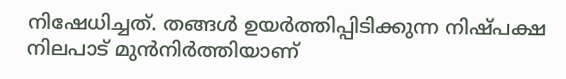നിഷേധിച്ചത്. തങ്ങള്‍ ഉയര്‍ത്തിപ്പിടിക്കുന്ന നിഷ്പക്ഷ നിലപാട് മുന്‍നിര്‍ത്തിയാണ്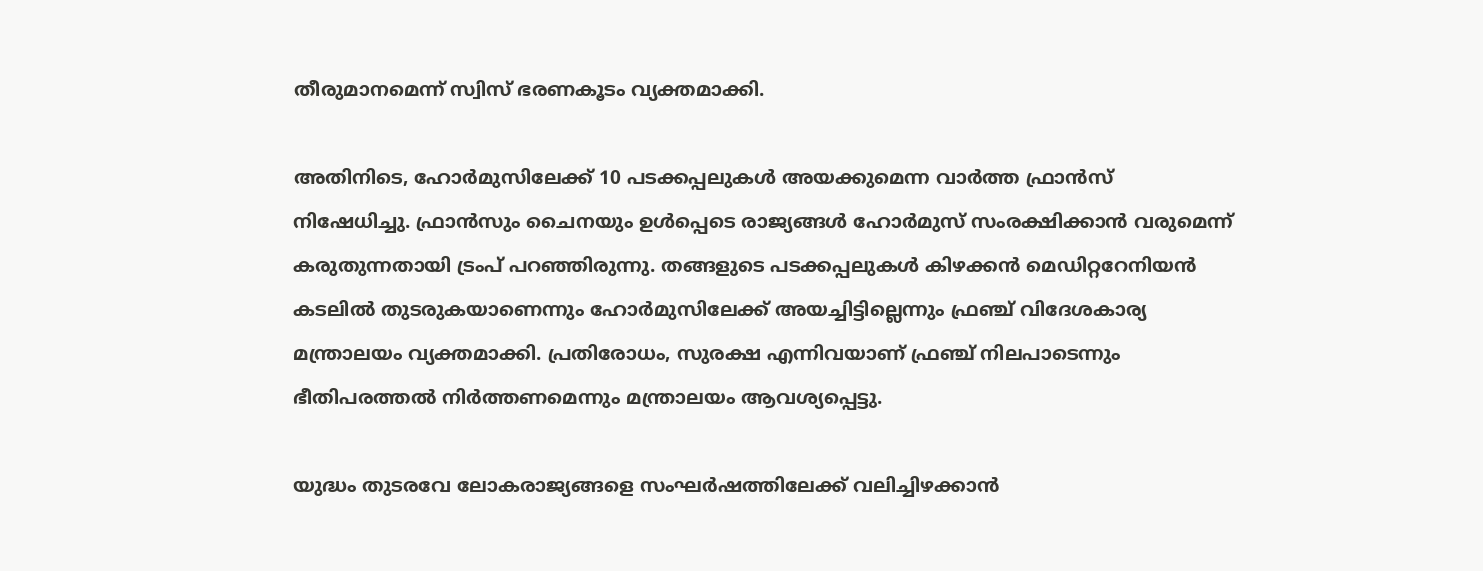തീരുമാനമെന്ന് സ്വിസ് ഭരണകൂടം വ്യക്തമാക്കി.

അതിനിടെ, ഹോര്‍മുസിലേക്ക് 10 പടക്കപ്പലുകള്‍ അയക്കുമെന്ന വാര്‍ത്ത ഫ്രാന്‍സ് നിഷേധിച്ചു. ഫ്രാന്‍സും ചൈനയും ഉള്‍പ്പെടെ രാജ്യങ്ങള്‍ ഹോര്‍മുസ് സംരക്ഷിക്കാന്‍ വരുമെന്ന് കരുതുന്നതായി ട്രംപ് പറഞ്ഞിരുന്നു. തങ്ങളുടെ പടക്കപ്പലുകള്‍ കിഴക്കന്‍ മെഡിറ്ററേനിയന്‍ കടലില്‍ തുടരുകയാണെന്നും ഹോര്‍മുസിലേക്ക് അയച്ചിട്ടില്ലെന്നും ഫ്രഞ്ച് വിദേശകാര്യ മന്ത്രാലയം വ്യക്തമാക്കി. പ്രതിരോധം, സുരക്ഷ എന്നിവയാണ് ഫ്രഞ്ച് നിലപാടെന്നും ഭീതിപരത്തല്‍ നിര്‍ത്തണമെന്നും മന്ത്രാലയം ആവശ്യപ്പെട്ടു.

യുദ്ധം തുടരവേ ലോകരാജ്യങ്ങളെ സംഘര്‍ഷത്തിലേക്ക് വലിച്ചിഴക്കാന്‍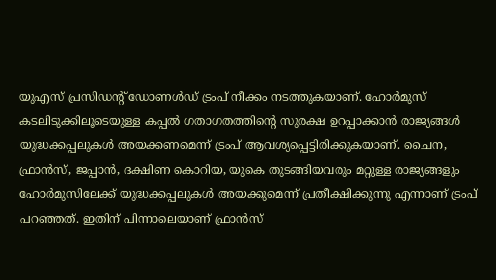യുഎസ് പ്രസിഡന്റ് ഡോണള്‍ഡ് ട്രംപ് നീക്കം നടത്തുകയാണ്. ഹോര്‍മുസ് കടലിടുക്കിലൂടെയുള്ള കപ്പല്‍ ഗതാഗതത്തിന്റെ സുരക്ഷ ഉറപ്പാക്കാന്‍ രാജ്യങ്ങള്‍ യുദ്ധക്കപ്പലുകള്‍ അയക്കണമെന്ന് ട്രംപ് ആവശ്യപ്പെട്ടിരിക്കുകയാണ്. ചൈന, ഫ്രാന്‍സ്, ജപ്പാന്‍, ദക്ഷിണ കൊറിയ, യുകെ തുടങ്ങിയവരും മറ്റുള്ള രാജ്യങ്ങളും ഹോര്‍മുസിലേക്ക് യുദ്ധക്കപ്പലുകള്‍ അയക്കുമെന്ന് പ്രതീക്ഷിക്കുന്നു എന്നാണ് ട്രംപ് പറഞ്ഞത്. ഇതിന് പിന്നാലെയാണ് ഫ്രാന്‍സ്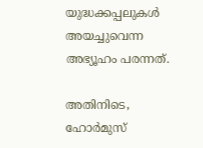യുദ്ധക്കപ്പലുകള്‍ അയച്ചുവെന്ന അഭ്യൂഹം പരന്നത്.

അതിനിടെ, ഹോര്‍മുസ്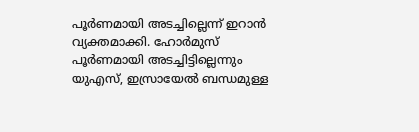പൂര്‍ണമായി അടച്ചില്ലെന്ന് ഇറാന്‍ വ്യക്തമാക്കി. ഹോര്‍മുസ് പൂര്‍ണമായി അടച്ചിട്ടില്ലെന്നും യുഎസ്, ഇസ്രായേല്‍ ബന്ധമുള്ള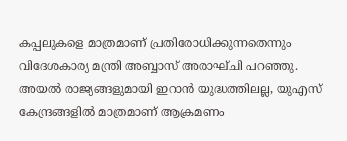കപ്പലുകളെ മാത്രമാണ് പ്രതിരോധിക്കുന്നതെന്നും വിദേശകാര്യ മന്ത്രി അബ്ബാസ് അരാഘ്ചി പറഞ്ഞു. അയല്‍ രാജ്യങ്ങളുമായി ഇറാന്‍ യുദ്ധത്തിലല്ല, യുഎസ് കേന്ദ്രങ്ങളില്‍ മാത്രമാണ് ആക്രമണം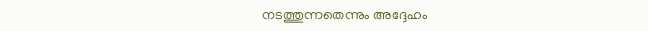നടത്തുന്നതെന്നും അദ്ദേഹം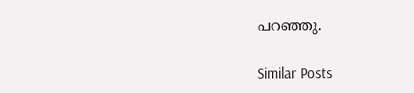പറഞ്ഞു.

Similar Posts